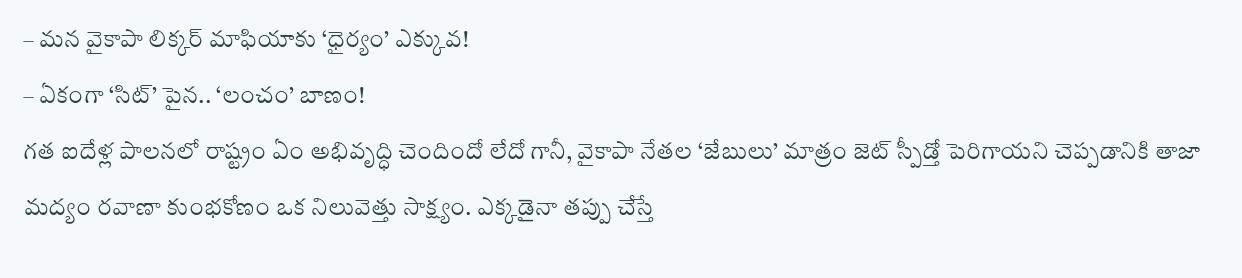– మన వైకాపా లిక్కర్ మాఫియాకు ‘ధైర్యం’ ఎక్కువ!
– ఏకంగా ‘సిట్’ పైన.. ‘లంచం’ బాణం!
గత ఐదేళ్ల పాలనలో రాష్ట్రం ఏం అభివృద్ధి చెందిందో లేదో గానీ, వైకాపా నేతల ‘జేబులు’ మాత్రం జెట్ స్పీడ్తో పెరిగాయని చెప్పడానికి తాజా మద్యం రవాణా కుంభకోణం ఒక నిలువెత్తు సాక్ష్యం. ఎక్కడైనా తప్పు చేస్తే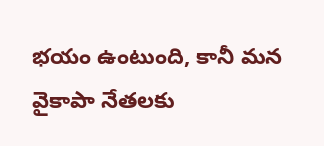భయం ఉంటుంది, కానీ మన వైకాపా నేతలకు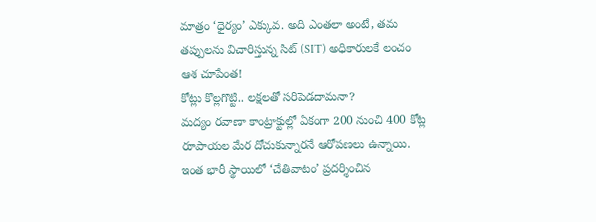మాత్రం ‘ధైర్యం’ ఎక్కువ. అది ఎంతలా అంటే, తమ తప్పులను విచారిస్తున్న సిట్ (SIT) అధికారులకే లంచం ఆశ చూపేంత!
కోట్లు కొల్లగొట్టి.. లక్షలతో సరిపెడదామనా?
మద్యం రవాణా కాంట్రాక్టుల్లో ఏకంగా 200 నుంచి 400 కోట్ల రూపాయల మేర దోచుకున్నారనే ఆరోపణలు ఉన్నాయి. ఇంత భారీ స్థాయిలో ‘చేతివాటం’ ప్రదర్శించిన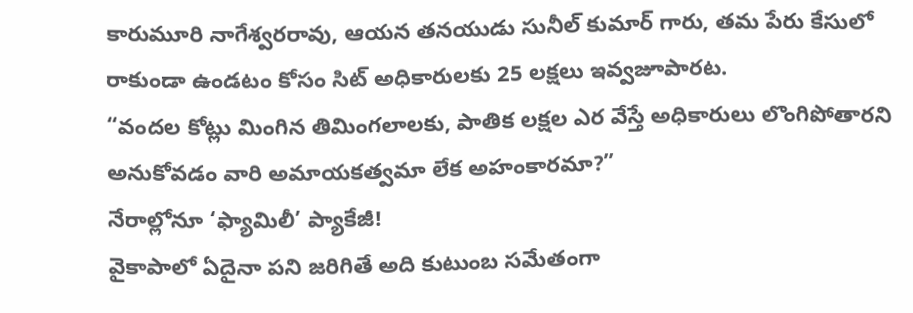కారుమూరి నాగేశ్వరరావు, ఆయన తనయుడు సునీల్ కుమార్ గారు, తమ పేరు కేసులో రాకుండా ఉండటం కోసం సిట్ అధికారులకు 25 లక్షలు ఇవ్వజూపారట.
“వందల కోట్లు మింగిన తిమింగలాలకు, పాతిక లక్షల ఎర వేస్తే అధికారులు లొంగిపోతారని అనుకోవడం వారి అమాయకత్వమా లేక అహంకారమా?”
నేరాల్లోనూ ‘ఫ్యామిలీ’ ప్యాకేజీ!
వైకాపాలో ఏదైనా పని జరిగితే అది కుటుంబ సమేతంగా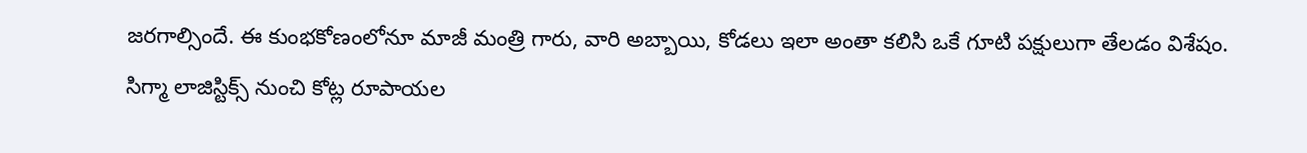జరగాల్సిందే. ఈ కుంభకోణంలోనూ మాజీ మంత్రి గారు, వారి అబ్బాయి, కోడలు ఇలా అంతా కలిసి ఒకే గూటి పక్షులుగా తేలడం విశేషం. సిగ్మా లాజిస్టిక్స్ నుంచి కోట్ల రూపాయల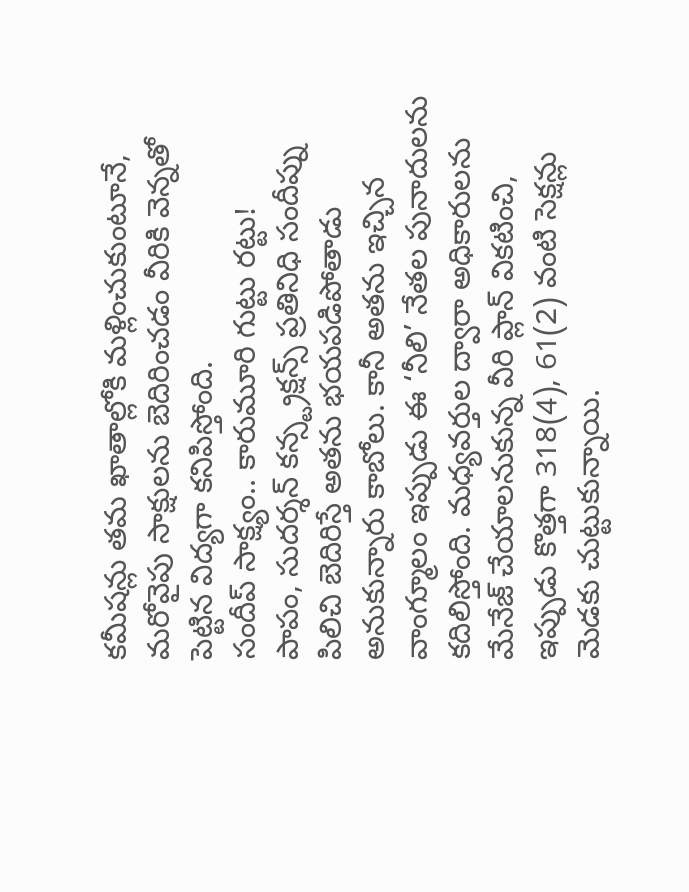కమీషన్లు తమ ఖాతాల్లోకి మళ్లించుకుంటూనే, మరోవైపు సాక్షులను బెదిరించడం వీరికి వెన్నతో పెట్టిన విద్యగా కనిపిస్తోంది.
సందీప్ సాక్ష్యం.. కారుమూరి గుట్టు రట్టు!
పాపం, సుదర్శన్ కన్స్ట్రక్షన్స్ ప్రతినిధి సందీప్ను పిలిచి బెదిరిస్తే అతను భయపడిపోతాడు అనుకున్నారు కాబోలు. కానీ అతను ఇచ్చిన వాంగ్మూలం ఇప్పుడు ఈ ‘నీలి’ నేతల పునాదులను కదిలిస్తోంది. మధ్యవర్తుల ద్వారా అధికారులను మేనేజ్ చేయాలనుకున్న వీరి ప్లాన్ వికటించి, ఇప్పుడు కొత్తగా 318(4), 61(2) వంటి సెక్షన్లు మెడకు చుట్టుకున్నాయి.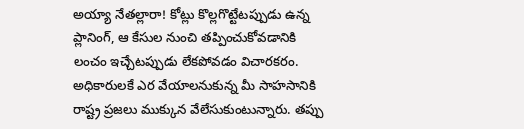అయ్యా నేతల్లారా! కోట్లు కొల్లగొట్టేటప్పుడు ఉన్న ప్లానింగ్, ఆ కేసుల నుంచి తప్పించుకోవడానికి లంచం ఇచ్చేటప్పుడు లేకపోవడం విచారకరం. అధికారులకే ఎర వేయాలనుకున్న మీ సాహసానికి రాష్ట్ర ప్రజలు ముక్కున వేలేసుకుంటున్నారు. తప్పు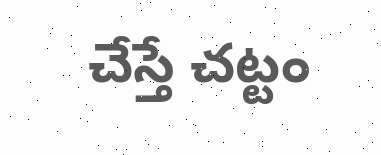చేస్తే చట్టం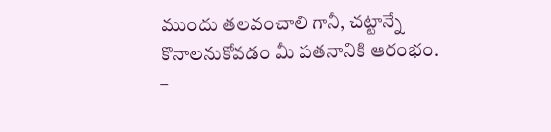ముందు తలవంచాలి గానీ, చట్టాన్నే కొనాలనుకోవడం మీ పతనానికి ఆరంభం.
–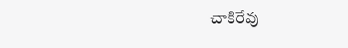చాకిరేవు